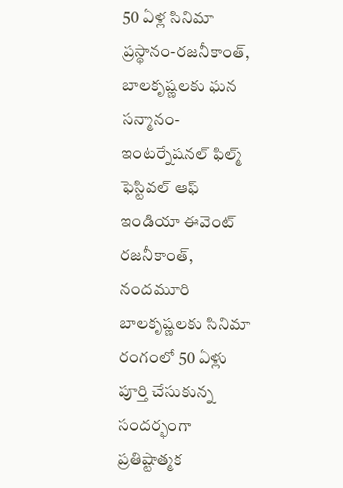50 ఏళ్ల సినిమా ప్రస్థానం-రజనీకాంత్, బాలకృష్ణలకు ఘన సన్మానం-ఇంటర్నేషనల్ ఫిల్మ్ ఫెస్టివల్ ఆఫ్ ఇండియా ఈవెంట్
రజనీకాంత్, నందమూరి బాలకృష్ణలకు సినిమా రంగంలో 50 ఏళ్లు పూర్తి చేసుకున్న సందర్భంగా ప్రతిష్టాత్మక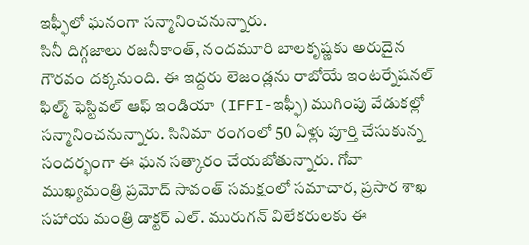ఇఫ్ఫీలో ఘనంగా సన్మానించనున్నారు.
సినీ దిగ్గజాలు రజనీకాంత్, నందమూరి బాలకృష్ణకు అరుదైన గౌరవం దక్కనుంది. ఈ ఇద్దరు లెజండ్లను రాబోయే ఇంటర్నేషనల్ ఫిల్మ్ ఫెస్టివల్ ఆఫ్ ఇండియా (IFFI-ఇఫ్ఫీ) ముగింపు వేడుకల్లో సన్మానించనున్నారు. సినిమా రంగంలో 50 ఏళ్లు పూర్తి చేసుకున్న సందర్భంగా ఈ ఘన సత్కారం చేయబోతున్నారు. గోవా ముఖ్యమంత్రి ప్రమోద్ సావంత్ సమక్షంలో సమాచార, ప్రసార శాఖ సహాయ మంత్రి డాక్టర్ ఎల్. మురుగన్ విలేకరులకు ఈ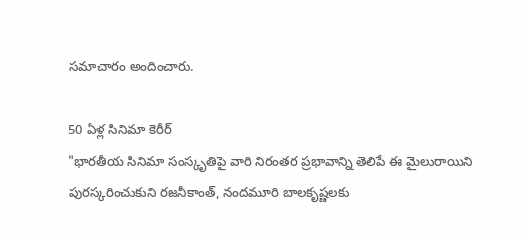సమాచారం అందించారు.

50 ఏళ్ల సినిమా కెరీర్
"భారతీయ సినిమా సంస్కృతిపై వారి నిరంతర ప్రభావాన్ని తెలిపే ఈ మైలురాయిని పురస్కరించుకుని రజనీకాంత్, నందమూరి బాలకృష్ణలకు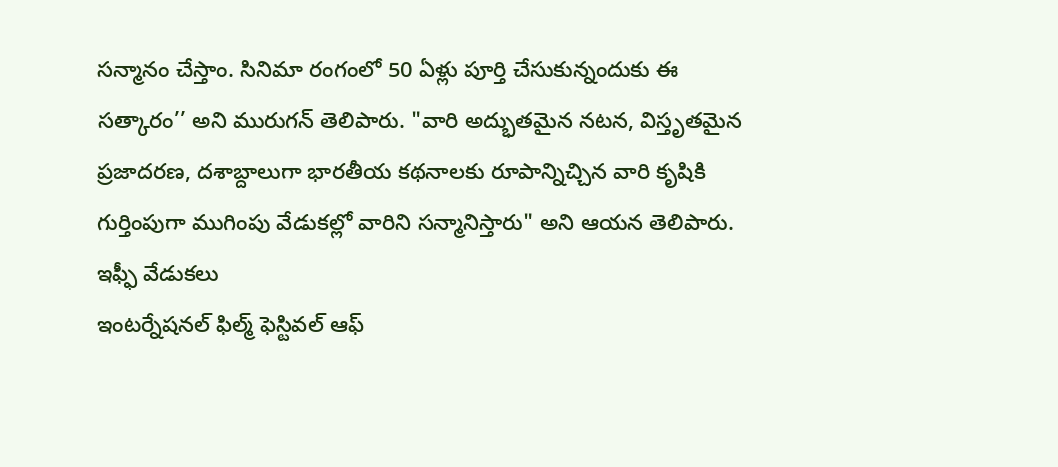సన్మానం చేస్తాం. సినిమా రంగంలో 50 ఏళ్లు పూర్తి చేసుకున్నందుకు ఈ సత్కారం’’ అని మురుగన్ తెలిపారు. "వారి అద్భుతమైన నటన, విస్తృతమైన ప్రజాదరణ, దశాబ్దాలుగా భారతీయ కథనాలకు రూపాన్నిచ్చిన వారి కృషికి గుర్తింపుగా ముగింపు వేడుకల్లో వారిని సన్మానిస్తారు" అని ఆయన తెలిపారు.
ఇఫ్ఫీ వేడుకలు
ఇంటర్నేషనల్ ఫిల్మ్ ఫెస్టివల్ ఆఫ్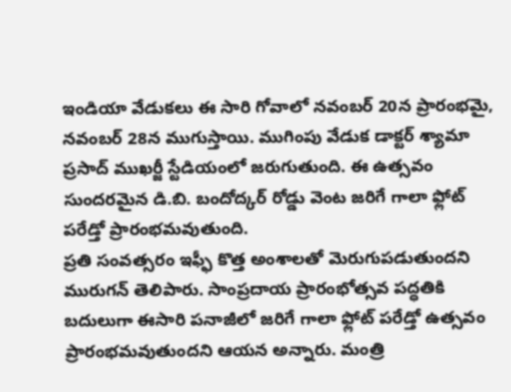ఇండియా వేడుకలు ఈ సారి గోవాలో నవంబర్ 20న ప్రారంభమై, నవంబర్ 28న ముగుస్తాయి. ముగింపు వేడుక డాక్టర్ శ్యామా ప్రసాద్ ముఖర్జీ స్టేడియంలో జరుగుతుంది. ఈ ఉత్సవం సుందరమైన డి.బి. బందోద్కర్ రోడ్డు వెంట జరిగే గాలా ఫ్లోట్ పరేడ్తో ప్రారంభమవుతుంది.
ప్రతి సంవత్సరం ఇఫ్ఫీ కొత్త అంశాలతో మెరుగుపడుతుందని మురుగన్ తెలిపారు. సాంప్రదాయ ప్రారంభోత్సవ పద్ధతికి బదులుగా ఈసారి పనాజీలో జరిగే గాలా ఫ్లోట్ పరేడ్తో ఉత్సవం ప్రారంభమవుతుందని ఆయన అన్నారు. మంత్రి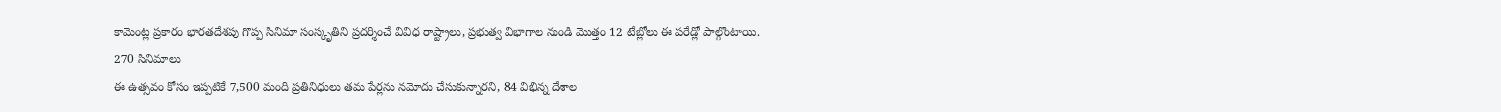కామెంట్ల ప్రకారం భారతదేశపు గొప్ప సినిమా సంస్కృతిని ప్రదర్శించే వివిధ రాష్ట్రాలు, ప్రభుత్వ విభాగాల నుండి మొత్తం 12 టేబ్లోలు ఈ పరేడ్లో పాల్గొంటాయి.
270 సినిమాలు
ఈ ఉత్సవం కోసం ఇప్పటికే 7,500 మంది ప్రతినిధులు తమ పేర్లను నమోదు చేసుకున్నారని, 84 విభిన్న దేశాల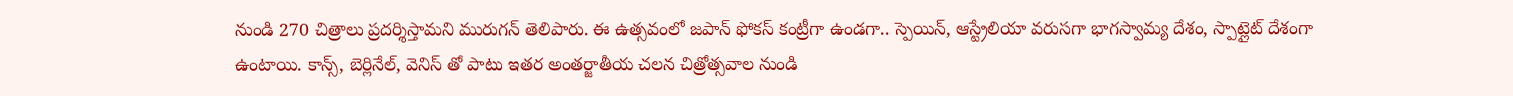నుండి 270 చిత్రాలు ప్రదర్శిస్తామని మురుగన్ తెలిపారు. ఈ ఉత్సవంలో జపాన్ ఫోకస్ కంట్రీగా ఉండగా.. స్పెయిన్, ఆస్ట్రేలియా వరుసగా భాగస్వామ్య దేశం, స్పాట్లైట్ దేశంగా ఉంటాయి. కాన్స్, బెర్లినేల్, వెనిస్ తో పాటు ఇతర అంతర్జాతీయ చలన చిత్రోత్సవాల నుండి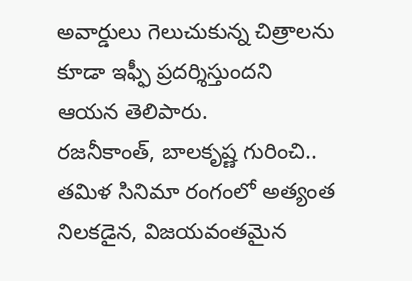అవార్డులు గెలుచుకున్న చిత్రాలను కూడా ఇఫ్ఫీ ప్రదర్శిస్తుందని ఆయన తెలిపారు.
రజనీకాంత్, బాలకృష్ణ గురించి..
తమిళ సినిమా రంగంలో అత్యంత నిలకడైన, విజయవంతమైన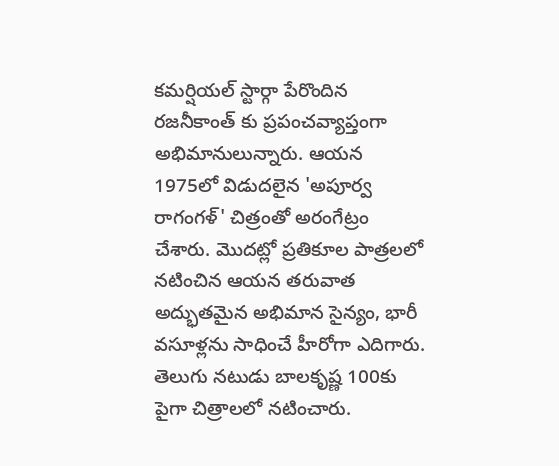కమర్షియల్ స్టార్గా పేరొందిన రజనీకాంత్ కు ప్రపంచవ్యాప్తంగా అభిమానులున్నారు. ఆయన 1975లో విడుదలైన 'అపూర్వ రాగంగళ్' చిత్రంతో అరంగేట్రం చేశారు. మొదట్లో ప్రతికూల పాత్రలలో నటించిన ఆయన తరువాత అద్భుతమైన అభిమాన సైన్యం, భారీ వసూళ్లను సాధించే హీరోగా ఎదిగారు.
తెలుగు నటుడు బాలకృష్ణ 100కు పైగా చిత్రాలలో నటించారు.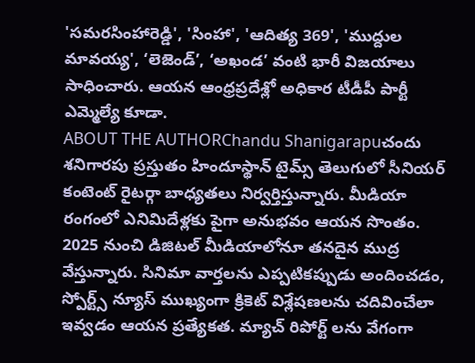'సమరసింహారెడ్డి', 'సింహా', 'ఆదిత్య 369', 'ముద్దుల మావయ్య', ‘లెజెండ్’, ‘అఖండ’ వంటి భారీ విజయాలు సాధించారు. ఆయన ఆంధ్రప్రదేశ్లో అధికార టీడీపీ పార్టీ ఎమ్మెల్యే కూడా.
ABOUT THE AUTHORChandu Shanigarapuచందు శనిగారపు ప్రస్తుతం హిందూస్థాన్ టైమ్స్ తెలుగులో సీనియర్ కంటెంట్ రైటర్గా బాధ్యతలు నిర్వర్తిస్తున్నారు. మీడియా రంగంలో ఎనిమిదేళ్లకు పైగా అనుభవం ఆయన సొంతం. 2025 నుంచి డిజిటల్ మీడియాలోనూ తనదైన ముద్ర వేస్తున్నారు. సినిమా వార్తలను ఎప్పటికప్పుడు అందించడం, స్పోర్ట్స్ న్యూస్ ముఖ్యంగా క్రికెట్ విశ్లేషణలను చదివించేలా ఇవ్వడం ఆయన ప్రత్యేకత. మ్యాచ్ రిపోర్ట్ లను వేగంగా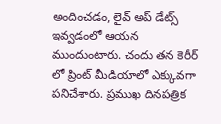అందించడం, లైవ్ అప్ డేట్స్ ఇవ్వడంలో ఆయన ముందుంటారు. చందు తన కెరీర్ లో ప్రింట్ మీడియాలో ఎక్కువగా పనిచేశారు. ప్రముఖ దినపత్రిక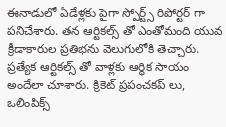ఈనాడులో ఏడేళ్లకు పైగా స్పోర్ట్స్ రిపోర్టర్ గా పనిచేశారు. తన ఆర్టికల్స్ తో ఎంతోమంది యువ క్రీడాకారుల ప్రతిభను వెలుగులోకి తెచ్చారు. ప్రత్యేక ఆర్టికల్స్ తో వాళ్లకు ఆర్థిక సాయం అందేలా చూశారు. క్రికెట్ ప్రపంచకప్ లు, ఒలింపిక్స్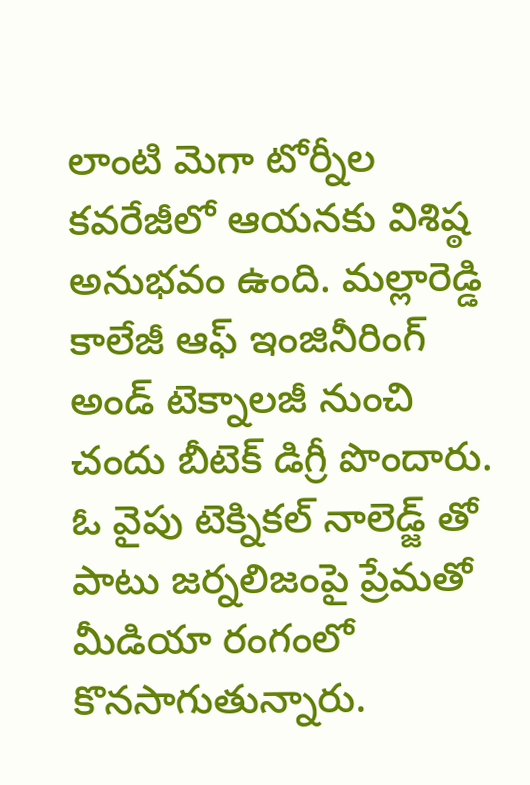లాంటి మెగా టోర్నీల కవరేజీలో ఆయనకు విశిష్ఠ అనుభవం ఉంది. మల్లారెడ్డి కాలేజీ ఆఫ్ ఇంజినీరింగ్ అండ్ టెక్నాలజీ నుంచి చందు బీటెక్ డిగ్రీ పొందారు. ఓ వైపు టెక్నికల్ నాలెడ్జ్ తో పాటు జర్నలిజంపై ప్రేమతో మీడియా రంగంలో కొనసాగుతున్నారు.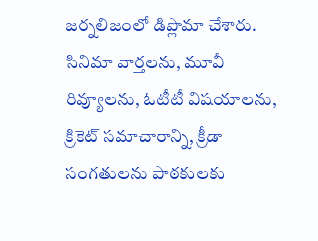జర్నలిజంలో డిప్లొమా చేశారు. సినిమా వార్తలను, మూవీ రివ్యూలను, ఓటీటీ విషయాలను, క్రికెట్ సమాచారాన్ని, క్రీడా సంగతులను పాఠకులకు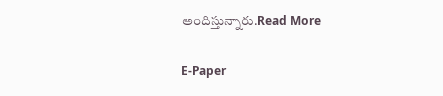అందిస్తున్నారు.Read More

E-Paper